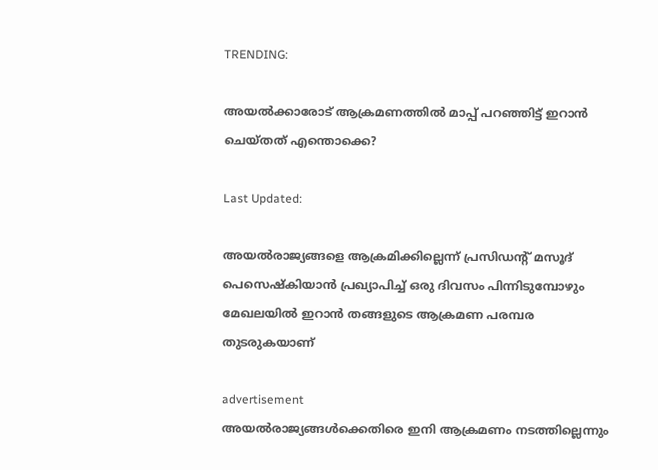TRENDING:

അയൽക്കാരോട് ആക്രമണത്തിൽ മാപ്പ് പറഞ്ഞിട്ട് ഇറാൻ ചെയ്തത് എന്തൊക്കെ?

Last Updated:

അയൽരാജ്യങ്ങളെ ആക്രമിക്കില്ലെന്ന് പ്രസിഡന്റ് മസൂദ് പെസെഷ്കിയാൻ പ്രഖ്യാപിച്ച് ഒരു ദിവസം പിന്നിടുമ്പോഴും മേഖലയിൽ ഇറാൻ തങ്ങളുടെ ആക്രമണ പരമ്പര തുടരുകയാണ്

advertisement
അയൽരാജ്യങ്ങൾക്കെതിരെ ഇനി ആക്രമണം നടത്തില്ലെന്നും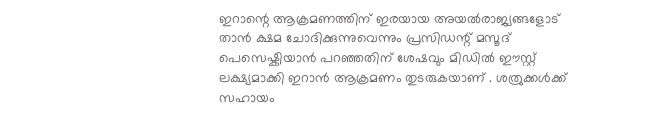ഇറാന്റെ ആക്രമണത്തിന് ഇരയായ അയൽരാജ്യങ്ങളോട് താൻ ക്ഷമ ചോദിക്കുന്നുവെന്നും പ്രസിഡന്റ് മസൂദ് പെസെഷ്കിയാൻ പറഞ്ഞതിന് ശേഷവും മിഡിൽ ഈസ്റ്റ് ലക്ഷ്യമാക്കി ഇറാൻ ആക്രമണം തുടരുകയാണ് . ശത്രുക്കൾക്ക് സഹായം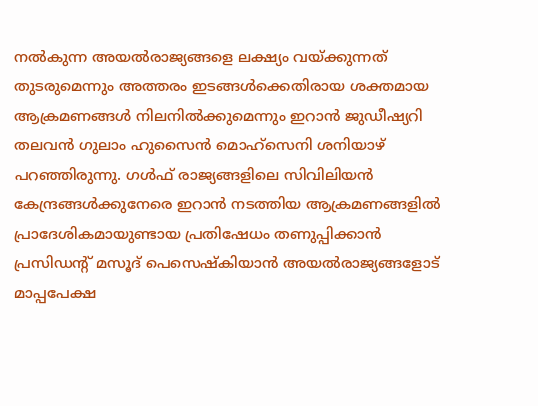നൽകുന്ന അയൽരാജ്യങ്ങളെ ലക്ഷ്യം വയ്ക്കുന്നത് തുടരുമെന്നും അത്തരം ഇടങ്ങൾക്കെതിരായ ശക്തമായ ആക്രമണങ്ങൾ നിലനിൽക്കുമെന്നും ഇറാൻ ജുഡീഷ്യറി തലവൻ ഗുലാം ഹുസൈൻ മൊഹ്സെനി ശനിയാഴ് പറഞ്ഞിരുന്നു. ഗൾഫ് രാജ്യങ്ങളിലെ സിവിലിയൻ കേന്ദ്രങ്ങൾക്കുനേരെ ഇറാൻ നടത്തിയ ആക്രമണങ്ങളിൽ പ്രാദേശികമായുണ്ടായ പ്രതിഷേധം തണുപ്പിക്കാൻ പ്രസിഡന്റ് മസൂദ് പെസെഷ്കിയാൻ അയൽരാജ്യങ്ങളോട് മാപ്പപേക്ഷ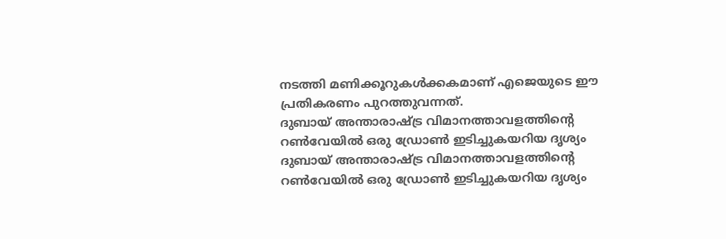നടത്തി മണിക്കൂറുകൾക്കകമാണ് എജെയുടെ ഈ പ്രതികരണം പുറത്തുവന്നത്.
ദുബായ് അന്താരാഷ്ട്ര വിമാനത്താവളത്തിന്റെ റൺവേയിൽ ഒരു ഡ്രോൺ ഇടിച്ചുകയറിയ ദൃശ്യം
ദുബായ് അന്താരാഷ്ട്ര വിമാനത്താവളത്തിന്റെ റൺവേയിൽ ഒരു ഡ്രോൺ ഇടിച്ചുകയറിയ ദൃശ്യം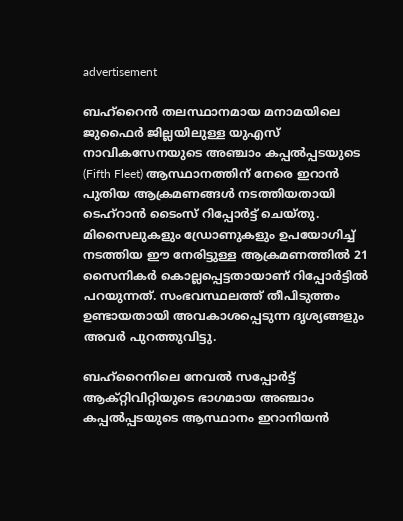advertisement

ബഹ്‌റൈൻ തലസ്ഥാനമായ മനാമയിലെ ജുഫൈർ ജില്ലയിലുള്ള യുഎസ് നാവികസേനയുടെ അഞ്ചാം കപ്പൽപ്പടയുടെ (Fifth Fleet) ആസ്ഥാനത്തിന് നേരെ ഇറാൻ പുതിയ ആക്രമണങ്ങൾ നടത്തിയതായി ടെഹ്‌റാൻ ടൈംസ് റിപ്പോർട്ട് ചെയ്തു. മിസൈലുകളും ഡ്രോണുകളും ഉപയോഗിച്ച് നടത്തിയ ഈ നേരിട്ടുള്ള ആക്രമണത്തിൽ 21 സൈനികർ കൊല്ലപ്പെട്ടതായാണ് റിപ്പോർട്ടിൽ പറയുന്നത്. സംഭവസ്ഥലത്ത് തീപിടുത്തം ഉണ്ടായതായി അവകാശപ്പെടുന്ന ദൃശ്യങ്ങളും അവർ പുറത്തുവിട്ടു.

ബഹ്‌റൈനിലെ നേവൽ സപ്പോർട്ട് ആക്റ്റിവിറ്റിയുടെ ഭാഗമായ അഞ്ചാം കപ്പൽപ്പടയുടെ ആസ്ഥാനം ഇറാനിയൻ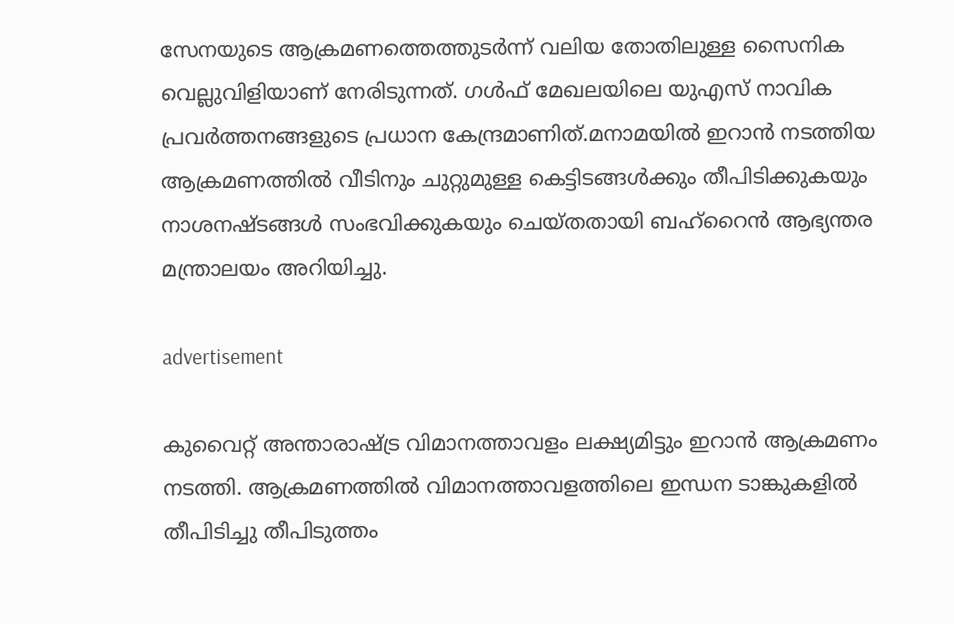സേനയുടെ ആക്രമണത്തെത്തുടർന്ന് വലിയ തോതിലുള്ള സൈനിക വെല്ലുവിളിയാണ് നേരിടുന്നത്. ഗൾഫ് മേഖലയിലെ യുഎസ് നാവിക പ്രവർത്തനങ്ങളുടെ പ്രധാന കേന്ദ്രമാണിത്.മനാമയിൽ ഇറാൻ നടത്തിയ ആക്രമണത്തിൽ വീടിനും ചുറ്റുമുള്ള കെട്ടിടങ്ങൾക്കും തീപിടിക്കുകയും നാശനഷ്ടങ്ങൾ സംഭവിക്കുകയും ചെയ്തതായി ബഹ്‌റൈൻ ആഭ്യന്തര മന്ത്രാലയം അറിയിച്ചു.

advertisement

കുവൈറ്റ് അന്താരാഷ്ട്ര വിമാനത്താവളം ലക്ഷ്യമിട്ടും ഇറാൻ ആക്രമണം നടത്തി. ആക്രമണത്തിൽ വിമാനത്താവളത്തിലെ ഇന്ധന ടാങ്കുകളിൽ തീപിടിച്ചു തീപിടുത്തം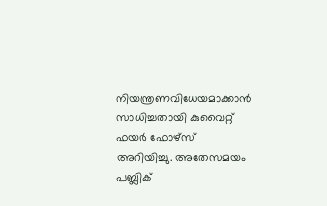നിയന്ത്രണവിധേയമാക്കാൻ സാധിച്ചതായി കുവൈറ്റ് ഫയർ ഫോഴ്സ് അറിയിച്ചു. അതേസമയം പബ്ലിക്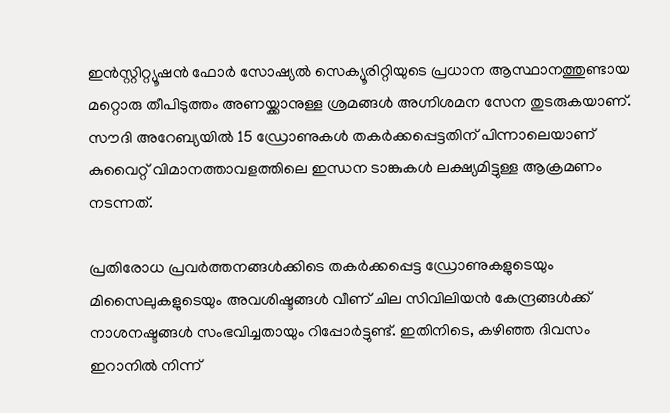ഇൻസ്റ്റിറ്റ്യൂഷൻ ഫോർ സോഷ്യൽ സെക്യൂരിറ്റിയുടെ പ്രധാന ആസ്ഥാനത്തുണ്ടായ മറ്റൊരു തീപിടുത്തം അണയ്ക്കാനുള്ള ശ്രമങ്ങൾ അഗ്നിശമന സേന തുടരുകയാണ്. സൗദി അറേബ്യയിൽ 15 ഡ്രോണുകൾ തകർക്കപ്പെട്ടതിന് പിന്നാലെയാണ് കുവൈറ്റ് വിമാനത്താവളത്തിലെ ഇന്ധന ടാങ്കുകൾ ലക്ഷ്യമിട്ടുള്ള ആക്രമണം നടന്നത്.

പ്രതിരോധ പ്രവർത്തനങ്ങൾക്കിടെ തകർക്കപ്പെട്ട ഡ്രോണുകളുടെയും മിസൈലുകളുടെയും അവശിഷ്ടങ്ങൾ വീണ് ചില സിവിലിയൻ കേന്ദ്രങ്ങൾക്ക് നാശനഷ്ടങ്ങൾ സംഭവിച്ചതായും റിപ്പോർട്ടുണ്ട്. ഇതിനിടെ, കഴിഞ്ഞ ദിവസം ഇറാനിൽ നിന്ന്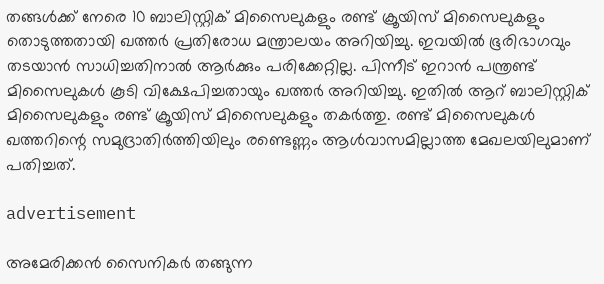തങ്ങൾക്ക് നേരെ 10 ബാലിസ്റ്റിക് മിസൈലുകളും രണ്ട് ക്രൂയിസ് മിസൈലുകളും തൊടുത്തതായി ഖത്തർ പ്രതിരോധ മന്ത്രാലയം അറിയിച്ചു. ഇവയിൽ ഭൂരിഭാഗവും തടയാൻ സാധിച്ചതിനാൽ ആർക്കും പരിക്കേറ്റില്ല. പിന്നീട് ഇറാൻ പന്ത്രണ്ട് മിസൈലുകൾ കൂടി വിക്ഷേപിച്ചതായും ഖത്തർ അറിയിച്ചു. ഇതിൽ ആറ് ബാലിസ്റ്റിക് മിസൈലുകളും രണ്ട് ക്രൂയിസ് മിസൈലുകളും തകർത്തു. രണ്ട് മിസൈലുകൾ ഖത്തറിന്റെ സമുദ്രാതിർത്തിയിലും രണ്ടെണ്ണം ആൾവാസമില്ലാത്ത മേഖലയിലുമാണ് പതിച്ചത്.

advertisement

അമേരിക്കൻ സൈനികർ തങ്ങുന്ന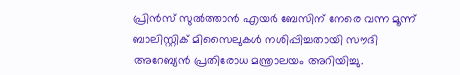പ്രിൻസ് സുൽത്താൻ എയർ ബേസിന് നേരെ വന്ന മൂന്ന് ബാലിസ്റ്റിക് മിസൈലുകൾ നശിപ്പിച്ചതായി സൗദി അറേബ്യൻ പ്രതിരോധ മന്ത്രാലയം അറിയിച്ചു.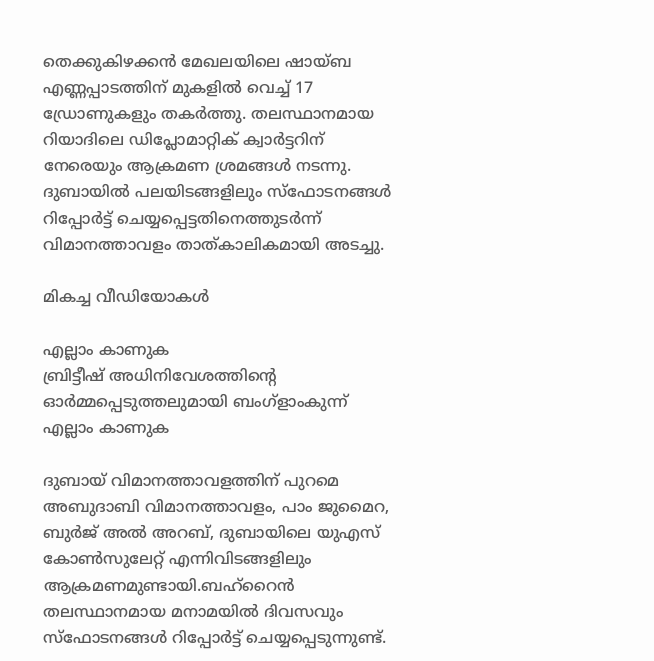തെക്കുകിഴക്കൻ മേഖലയിലെ ഷായ്‌ബ എണ്ണപ്പാടത്തിന് മുകളിൽ വെച്ച് 17 ഡ്രോണുകളും തകർത്തു. തലസ്ഥാനമായ റിയാദിലെ ഡിപ്ലോമാറ്റിക് ക്വാർട്ടറിന് നേരെയും ആക്രമണ ശ്രമങ്ങൾ നടന്നു. ദുബായിൽ പലയിടങ്ങളിലും സ്‌ഫോടനങ്ങൾ റിപ്പോർട്ട് ചെയ്യപ്പെട്ടതിനെത്തുടർന്ന് വിമാനത്താവളം താത്കാലികമായി അടച്ചു.

മികച്ച വീഡിയോകൾ

എല്ലാം കാണുക
ബ്രിട്ടീഷ് അധിനിവേശത്തിൻ്റെ ഓർമ്മപ്പെടുത്തലുമായി ബംഗ്ളാംകുന്ന്
എല്ലാം കാണുക

ദുബായ് വിമാനത്താവളത്തിന് പുറമെ അബുദാബി വിമാനത്താവളം, പാം ജുമൈറ, ബുർജ് അൽ അറബ്, ദുബായിലെ യുഎസ് കോൺസുലേറ്റ് എന്നിവിടങ്ങളിലും ആക്രമണമുണ്ടായി.ബഹ്‌റൈൻ തലസ്ഥാനമായ മനാമയിൽ ദിവസവും സ്‌ഫോടനങ്ങൾ റിപ്പോർട്ട് ചെയ്യപ്പെടുന്നുണ്ട്.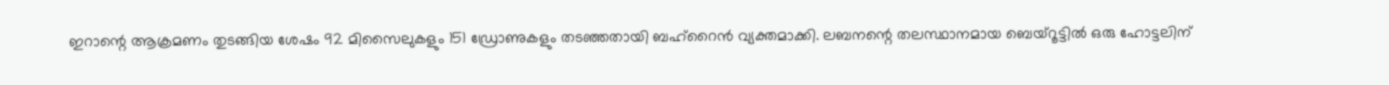ഇറാന്റെ ആക്രമണം തുടങ്ങിയ ശേഷം 92 മിസൈലുകളും 151 ഡ്രോണുകളും തടഞ്ഞതായി ബഹ്‌റൈൻ വ്യക്തമാക്കി. ലബനന്റെ തലസ്ഥാനമായ ബെയ്‌റൂട്ടിൽ ഒരു ഹോട്ടലിന്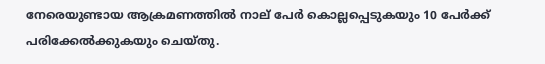നേരെയുണ്ടായ ആക്രമണത്തിൽ നാല് പേർ കൊല്ലപ്പെടുകയും 10 പേർക്ക് പരിക്കേൽക്കുകയും ചെയ്തു.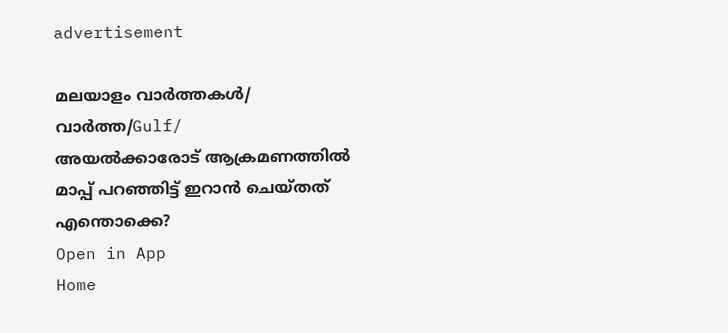advertisement

മലയാളം വാർത്തകൾ/ വാർത്ത/Gulf/
അയൽക്കാരോട് ആക്രമണത്തിൽ മാപ്പ് പറഞ്ഞിട്ട് ഇറാൻ ചെയ്തത് എന്തൊക്കെ?
Open in App
Home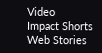Video
Impact Shorts
Web Stories